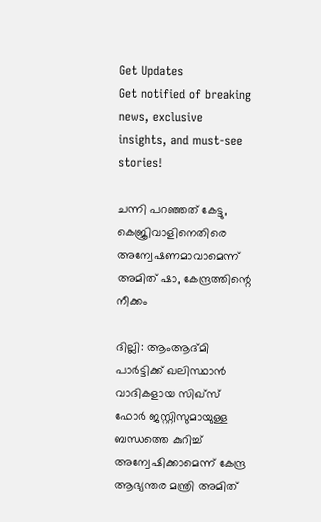Get Updates
Get notified of breaking news, exclusive insights, and must-see stories!

ചന്നി പറഞ്ഞത് കേട്ടു, കെജ്രിവാളിനെതിരെ അന്വേഷണമാവാമെന്ന് അമിത് ഷാ, കേന്ദ്രത്തിന്റെ നീക്കം

ദില്ലി: ആംആദ്മി പാര്‍ട്ടിക്ക് ഖലിസ്ഥാന്‍ വാദികളായ സിഖ്‌സ് ഫോര്‍ ജസ്റ്റിസുമായുള്ള ബന്ധത്തെ കുറിച്ച് അന്വേഷിക്കാമെന്ന് കേന്ദ്ര ആഭ്യന്തര മന്ത്രി അമിത്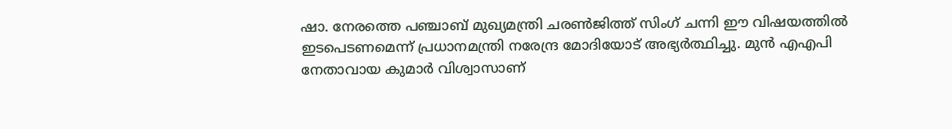ഷാ. നേരത്തെ പഞ്ചാബ് മുഖ്യമന്ത്രി ചരണ്‍ജിത്ത് സിംഗ് ചന്നി ഈ വിഷയത്തില്‍ ഇടപെടണമെന്ന് പ്രധാനമന്ത്രി നരേന്ദ്ര മോദിയോട് അഭ്യര്‍ത്ഥിച്ചു. മുന്‍ എഎപി നേതാവായ കുമാര്‍ വിശ്വാസാണ്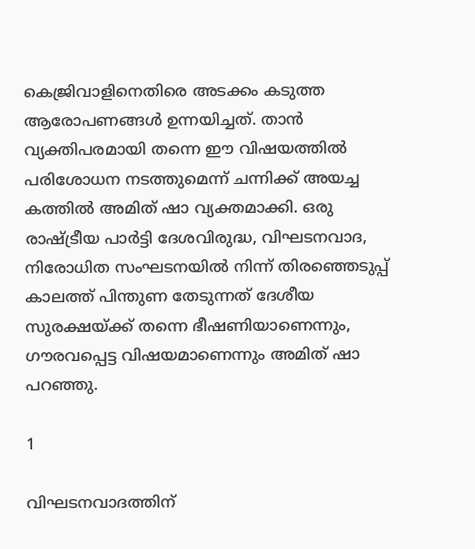കെജ്രിവാളിനെതിരെ അടക്കം കടുത്ത ആരോപണങ്ങള്‍ ഉന്നയിച്ചത്. താന്‍ വ്യക്തിപരമായി തന്നെ ഈ വിഷയത്തില്‍ പരിശോധന നടത്തുമെന്ന് ചന്നിക്ക് അയച്ച കത്തില്‍ അമിത് ഷാ വ്യക്തമാക്കി. ഒരു രാഷ്ട്രീയ പാര്‍ട്ടി ദേശവിരുദ്ധ, വിഘടനവാദ, നിരോധിത സംഘടനയില്‍ നിന്ന് തിരഞ്ഞെടുപ്പ് കാലത്ത് പിന്തുണ തേടുന്നത് ദേശീയ സുരക്ഷയ്ക്ക് തന്നെ ഭീഷണിയാണെന്നും, ഗൗരവപ്പെട്ട വിഷയമാണെന്നും അമിത് ഷാ പറഞ്ഞു.

1

വിഘടനവാദത്തിന്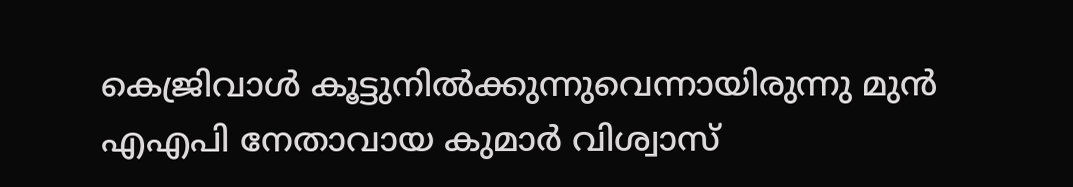കെജ്രിവാള്‍ കൂട്ടുനില്‍ക്കുന്നുവെന്നായിരുന്നു മുന്‍ എഎപി നേതാവായ കുമാര്‍ വിശ്വാസ്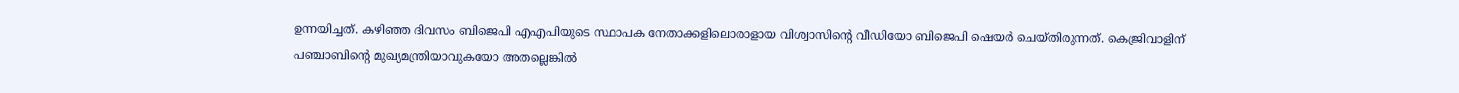ഉന്നയിച്ചത്. കഴിഞ്ഞ ദിവസം ബിജെപി എഎപിയുടെ സ്ഥാപക നേതാക്കളിലൊരാളായ വിശ്വാസിന്റെ വീഡിയോ ബിജെപി ഷെയര്‍ ചെയ്തിരുന്നത്. കെജ്രിവാളിന് പഞ്ചാബിന്റെ മുഖ്യമന്ത്രിയാവുകയോ അതല്ലെങ്കില്‍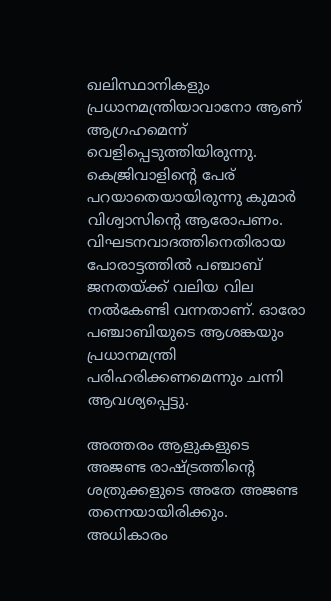ഖലിസ്ഥാനികളും പ്രധാനമന്ത്രിയാവാനോ ആണ് ആഗ്രഹമെന്ന് വെളിപ്പെടുത്തിയിരുന്നു. കെജ്രിവാളിന്റെ പേര് പറയാതെയായിരുന്നു കുമാര്‍ വിശ്വാസിന്റെ ആരോപണം. വിഘടനവാദത്തിനെതിരായ പോരാട്ടത്തില്‍ പഞ്ചാബ് ജനതയ്ക്ക് വലിയ വില നല്‍കേണ്ടി വന്നതാണ്. ഓരോ പഞ്ചാബിയുടെ ആശങ്കയും പ്രധാനമന്ത്രി പരിഹരിക്കണമെന്നും ചന്നി ആവശ്യപ്പെട്ടു.

അത്തരം ആളുകളുടെ അജണ്ട രാഷ്ട്രത്തിന്റെ ശത്രുക്കളുടെ അതേ അജണ്ട തന്നെയായിരിക്കും. അധികാരം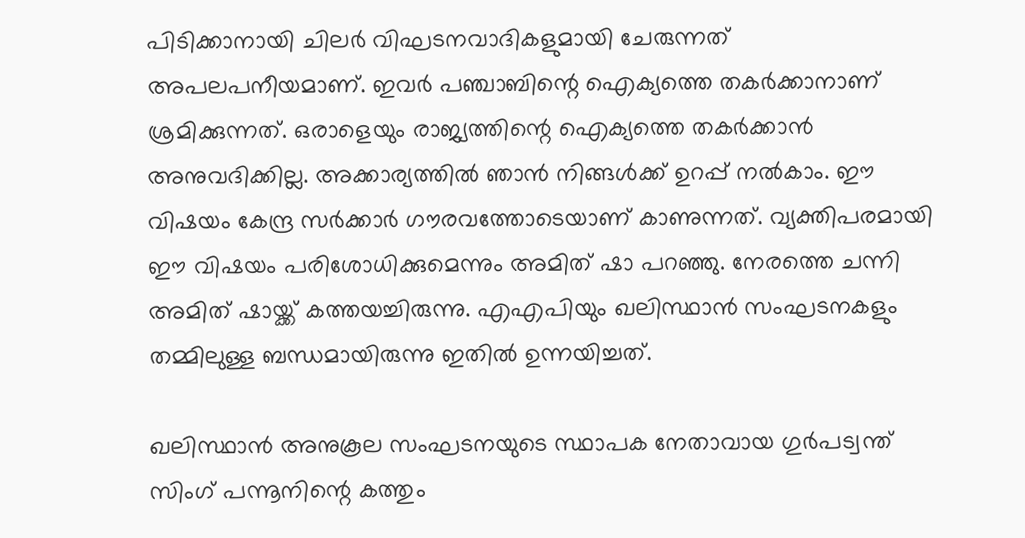പിടിക്കാനായി ചിലര്‍ വിഘടനവാദികളുമായി ചേരുന്നത് അപലപനീയമാണ്. ഇവര്‍ പഞ്ചാബിന്റെ ഐക്യത്തെ തകര്‍ക്കാനാണ് ശ്രമിക്കുന്നത്. ഒരാളെയും രാജ്യത്തിന്റെ ഐക്യത്തെ തകര്‍ക്കാന്‍ അനുവദിക്കില്ല. അക്കാര്യത്തില്‍ ഞാന്‍ നിങ്ങള്‍ക്ക് ഉറപ്പ് നല്‍കാം. ഈ വിഷയം കേന്ദ്ര സര്‍ക്കാര്‍ ഗൗരവത്തോടെയാണ് കാണുന്നത്. വ്യക്തിപരമായി ഈ വിഷയം പരിശോധിക്കുമെന്നും അമിത് ഷാ പറഞ്ഞു. നേരത്തെ ചന്നി അമിത് ഷായ്ക്ക് കത്തയച്ചിരുന്നു. എഎപിയും ഖലിസ്ഥാന്‍ സംഘടനകളും തമ്മിലുള്ള ബന്ധമായിരുന്നു ഇതില്‍ ഉന്നയിച്ചത്.

ഖലിസ്ഥാന്‍ അനുകൂല സംഘടനയുടെ സ്ഥാപക നേതാവായ ഗുര്‍പട്വന്ത് സിംഗ് പന്നൂനിന്റെ കത്തും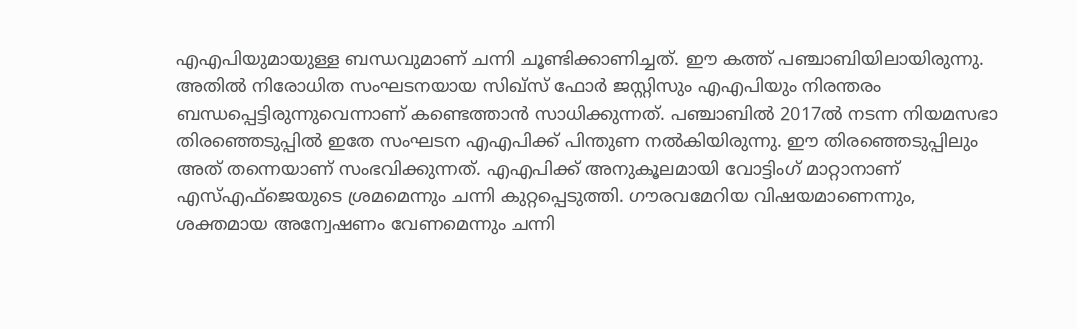എഎപിയുമായുള്ള ബന്ധവുമാണ് ചന്നി ചൂണ്ടിക്കാണിച്ചത്. ഈ കത്ത് പഞ്ചാബിയിലായിരുന്നു. അതില്‍ നിരോധിത സംഘടനയായ സിഖ്‌സ് ഫോര്‍ ജസ്റ്റിസും എഎപിയും നിരന്തരം ബന്ധപ്പെട്ടിരുന്നുവെന്നാണ് കണ്ടെത്താന്‍ സാധിക്കുന്നത്. പഞ്ചാബില്‍ 2017ല്‍ നടന്ന നിയമസഭാ തിരഞ്ഞെടുപ്പില്‍ ഇതേ സംഘടന എഎപിക്ക് പിന്തുണ നല്‍കിയിരുന്നു. ഈ തിരഞ്ഞെടുപ്പിലും അത് തന്നെയാണ് സംഭവിക്കുന്നത്. എഎപിക്ക് അനുകൂലമായി വോട്ടിംഗ് മാറ്റാനാണ് എസ്എഫ്‌ജെയുടെ ശ്രമമെന്നും ചന്നി കുറ്റപ്പെടുത്തി. ഗൗരവമേറിയ വിഷയമാണെന്നും, ശക്തമായ അന്വേഷണം വേണമെന്നും ചന്നി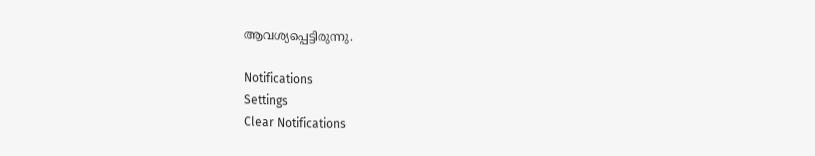ആവശ്യപ്പെട്ടിരുന്നു.

Notifications
Settings
Clear Notifications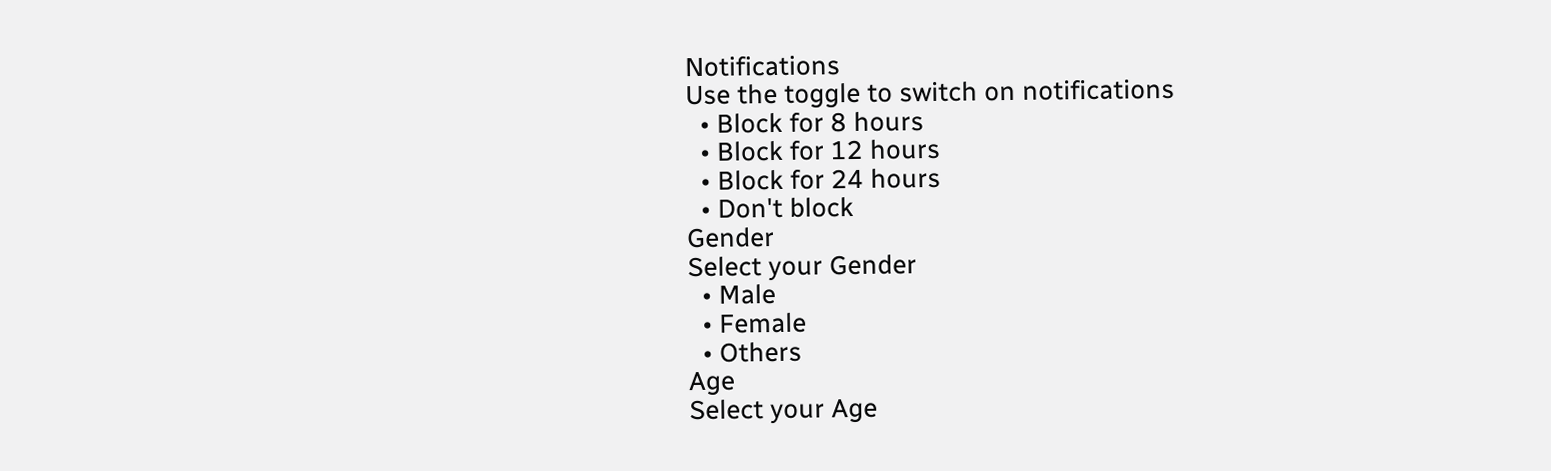Notifications
Use the toggle to switch on notifications
  • Block for 8 hours
  • Block for 12 hours
  • Block for 24 hours
  • Don't block
Gender
Select your Gender
  • Male
  • Female
  • Others
Age
Select your Age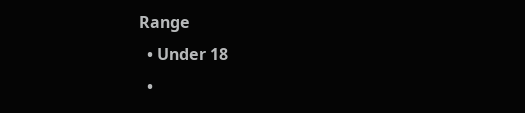Range
  • Under 18
  •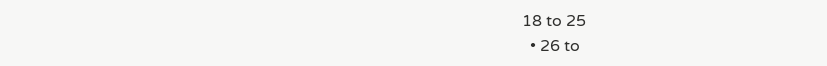18 to 25
  • 26 to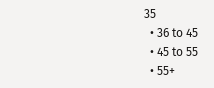35
  • 36 to 45
  • 45 to 55
  • 55+